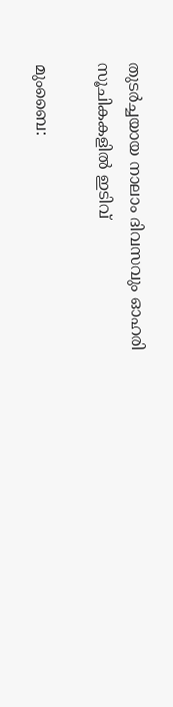തുടര്‍ച്ചയായ നാലാം ദിവസവും ഓഹരി സൂചികകളില്‍ ഇടിവ്

മുംബൈ: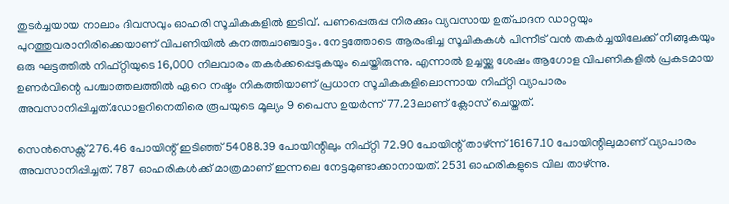തുടര്‍ച്ചയായ നാലാം ദിവസവും ഓഹരി സൂചികകളില്‍ ഇടിവ്. പണപ്പെരുപ്പ നിരക്കും വ്യവസായ ഉത്പാദന ഡാറ്റയും പുറത്തുവരാനിരിക്കെയാണ് വിപണിയില്‍ കനത്തചാഞ്ചാട്ടം. നേട്ടത്തോടെ ആരംഭിച്ച സൂചികകള്‍ പിന്നീട് വന്‍ തകര്‍ച്ചയിലേക്ക് നീങ്ങുകയും ഒരു ഘട്ടത്തില്‍ നിഫ്റ്റിയുടെ 16,000 നിലവാരം തകര്‍ക്കപ്പെടുകയും ചെയ്തിരുന്നു. എന്നാല്‍ ഉച്ചയ്ക്കു ശേഷം ആഗോള വിപണികളില്‍ പ്രകടമായ ഉണര്‍വിന്റെ പശ്ചാത്തലത്തില്‍ ഏറെ നഷ്ടം നികത്തിയാണ് പ്രധാന സൂചികകളിലൊന്നായ നിഫ്റ്റി വ്യാപാരം അവസാനിപ്പിച്ചത്.ഡോളറിനെതിരെ രൂപയുടെ മൂല്യം 9 പൈസ ഉയര്‍ന്ന് 77.23ലാണ് ക്ലോസ് ചെയ്തത്.

സെന്‍സെക്സ് 276.46 പോയിന്റ് ഇടിഞ്ഞ് 54088.39 പോയിന്റിലും നിഫ്റ്റി 72.90 പോയിന്റ് താഴ്ന്ന് 16167.10 പോയിന്റിലുമാണ് വ്യാപാരം അവസാനിപ്പിച്ചത്. 787 ഓഹരികള്‍ക്ക് മാത്രമാണ് ഇന്നലെ നേട്ടമുണ്ടാക്കാനായത്. 2531 ഓഹരികളുടെ വില താഴ്ന്നു.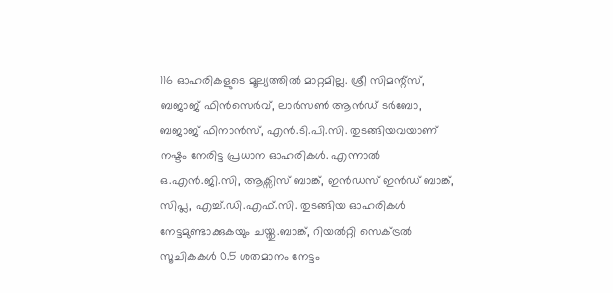116 ഓഹരികളുടെ മൂല്യത്തില്‍ മാറ്റമില്ല. ശ്രീ സിമന്റ്സ്, ബജാജ് ഫിന്‍സെര്‍വ്, ലാര്‍സണ്‍ ആന്‍ഡ് ടര്‍ബോ, ബജാജ് ഫിനാന്‍സ്, എന്‍.ടി.പി.സി. തുടങ്ങിയവയാണ് നഷ്ടം നേരിട്ട പ്രധാന ഓഹരികള്‍. എന്നാല്‍ ഒ.എന്‍.ജി.സി, ആക്സിസ് ബാങ്ക്, ഇന്‍ഡസ് ഇന്‍ഡ് ബാങ്ക്, സിപ്ല, എച്ച്.ഡി.എഫ്.സി. തുടങ്ങിയ ഓഹരികള്‍ നേട്ടമുണ്ടാക്കുകയും ചയ്തു.ബാങ്ക്, റിയല്‍റ്റി സെക്ട്രല്‍ സൂചികകള്‍ 0.5 ശതമാനം നേട്ടം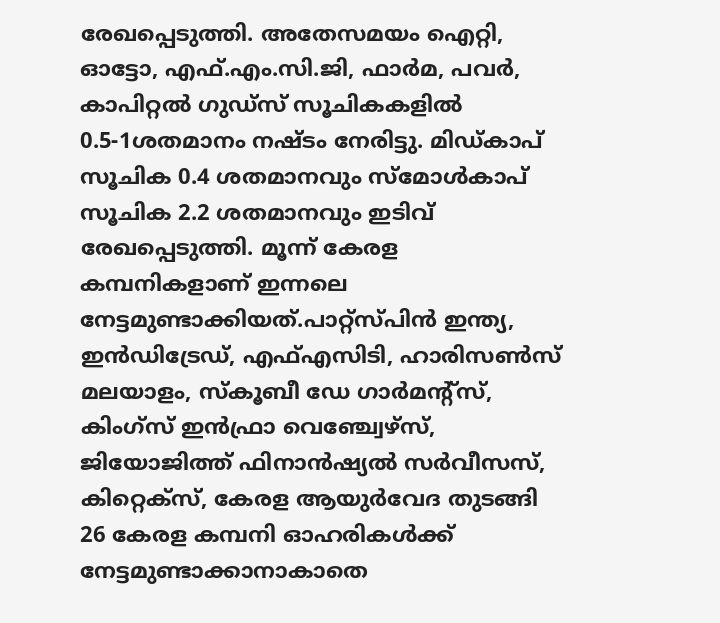രേഖപ്പെടുത്തി. അതേസമയം ഐറ്റി, ഓട്ടോ, എഫ്.എം.സി.ജി, ഫാര്‍മ, പവര്‍, കാപിറ്റല്‍ ഗുഡ്സ് സൂചികകളില്‍ 0.5-1ശതമാനം നഷ്ടം നേരിട്ടു. മിഡ്കാപ് സൂചിക 0.4 ശതമാനവും സ്മോള്‍കാപ് സൂചിക 2.2 ശതമാനവും ഇടിവ് രേഖപ്പെടുത്തി. മൂന്ന് കേരള കമ്പനികളാണ് ഇന്നലെ നേട്ടമുണ്ടാക്കിയത്.പാറ്റ്സ്പിന്‍ ഇന്ത്യ, ഇന്‍ഡിട്രേഡ്, എഫ്എസിടി, ഹാരിസണ്‍സ് മലയാളം, സ്‌കൂബീ ഡേ ഗാര്‍മന്റ്സ്, കിംഗ്സ് ഇന്‍ഫ്രാ വെഞ്ച്വേഴ്സ്, ജിയോജിത്ത് ഫിനാന്‍ഷ്യല്‍ സര്‍വീസസ്, കിറ്റെക്സ്, കേരള ആയുര്‍വേദ തുടങ്ങി 26 കേരള കമ്പനി ഓഹരികള്‍ക്ക് നേട്ടമുണ്ടാക്കാനാകാതെ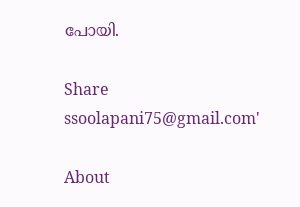പോയി.

Share
ssoolapani75@gmail.com'

About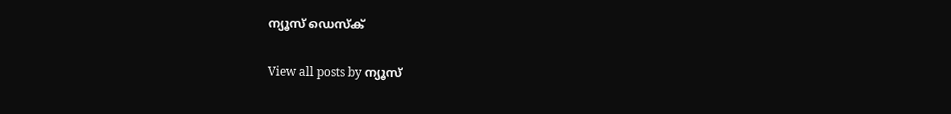ന്യൂസ് ഡെസ്ക്

View all posts by ന്യൂസ്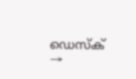ഡെസ്ക് →